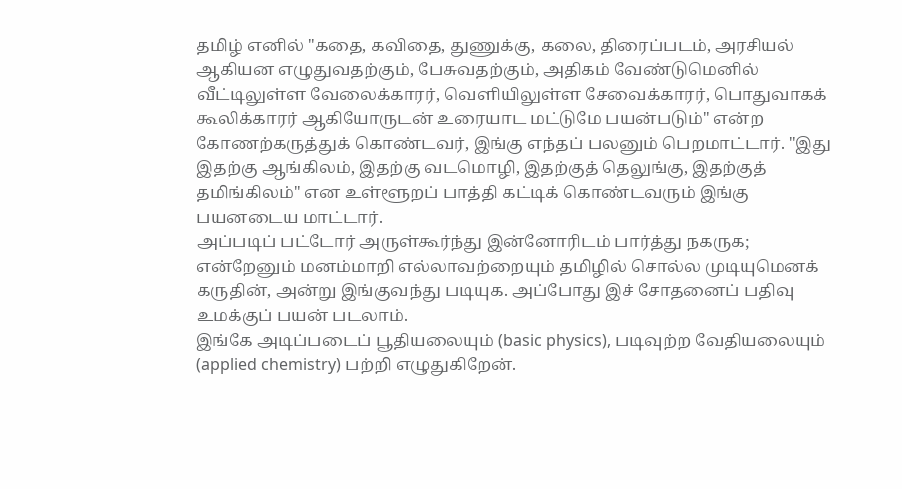தமிழ் எனில் "கதை, கவிதை, துணுக்கு, கலை, திரைப்படம், அரசியல் ஆகியன எழுதுவதற்கும், பேசுவதற்கும், அதிகம் வேண்டுமெனில் வீட்டிலுள்ள வேலைக்காரர், வெளியிலுள்ள சேவைக்காரர், பொதுவாகக் கூலிக்காரர் ஆகியோருடன் உரையாட மட்டுமே பயன்படும்" என்ற கோணற்கருத்துக் கொண்டவர், இங்கு எந்தப் பலனும் பெறமாட்டார். "இது இதற்கு ஆங்கிலம், இதற்கு வடமொழி, இதற்குத் தெலுங்கு, இதற்குத் தமிங்கிலம்" என உள்ளூறப் பாத்தி கட்டிக் கொண்டவரும் இங்கு பயனடைய மாட்டார்.
அப்படிப் பட்டோர் அருள்கூர்ந்து இன்னோரிடம் பார்த்து நகருக; என்றேனும் மனம்மாறி எல்லாவற்றையும் தமிழில் சொல்ல முடியுமெனக் கருதின், அன்று இங்குவந்து படியுக. அப்போது இச் சோதனைப் பதிவு உமக்குப் பயன் படலாம்.
இங்கே அடிப்படைப் பூதியலையும் (basic physics), படிவுற்ற வேதியலையும் (applied chemistry) பற்றி எழுதுகிறேன்.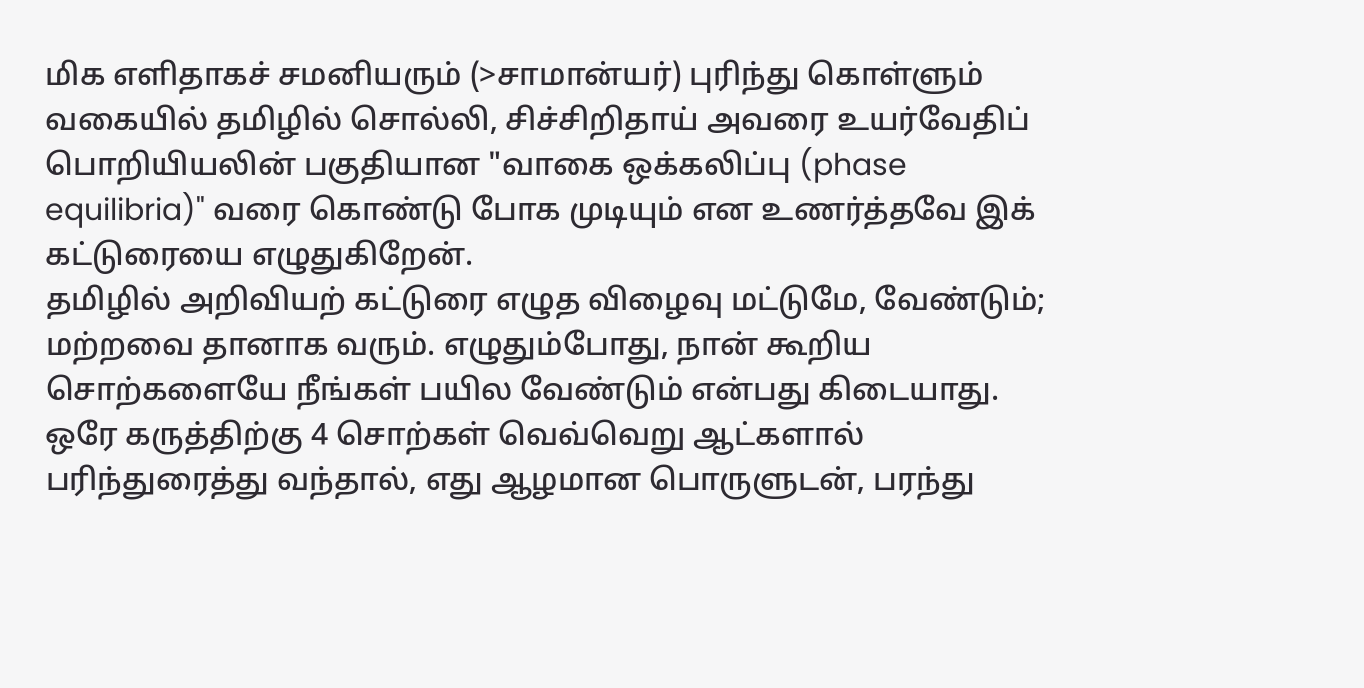மிக எளிதாகச் சமனியரும் (>சாமான்யர்) புரிந்து கொள்ளும் வகையில் தமிழில் சொல்லி, சிச்சிறிதாய் அவரை உயர்வேதிப் பொறியியலின் பகுதியான "வாகை ஒக்கலிப்பு (phase equilibria)" வரை கொண்டு போக முடியும் என உணர்த்தவே இக் கட்டுரையை எழுதுகிறேன்.
தமிழில் அறிவியற் கட்டுரை எழுத விழைவு மட்டுமே, வேண்டும்; மற்றவை தானாக வரும். எழுதும்போது, நான் கூறிய சொற்களையே நீங்கள் பயில வேண்டும் என்பது கிடையாது. ஒரே கருத்திற்கு 4 சொற்கள் வெவ்வெறு ஆட்களால் பரிந்துரைத்து வந்தால், எது ஆழமான பொருளுடன், பரந்து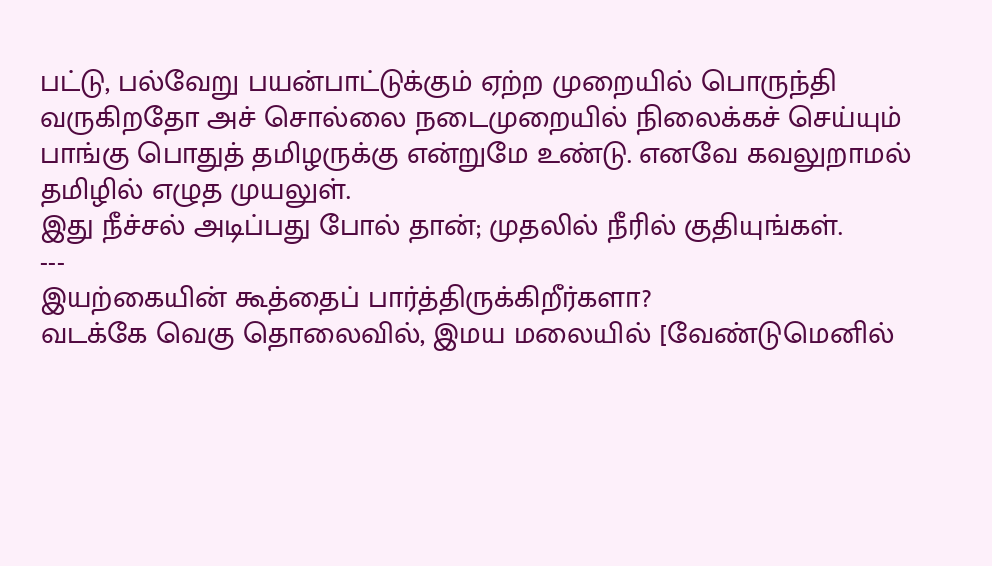பட்டு, பல்வேறு பயன்பாட்டுக்கும் ஏற்ற முறையில் பொருந்தி வருகிறதோ அச் சொல்லை நடைமுறையில் நிலைக்கச் செய்யும் பாங்கு பொதுத் தமிழருக்கு என்றுமே உண்டு. எனவே கவலுறாமல் தமிழில் எழுத முயலுள்.
இது நீச்சல் அடிப்பது போல் தான்; முதலில் நீரில் குதியுங்கள்.
---
இயற்கையின் கூத்தைப் பார்த்திருக்கிறீர்களா?
வடக்கே வெகு தொலைவில், இமய மலையில் [வேண்டுமெனில்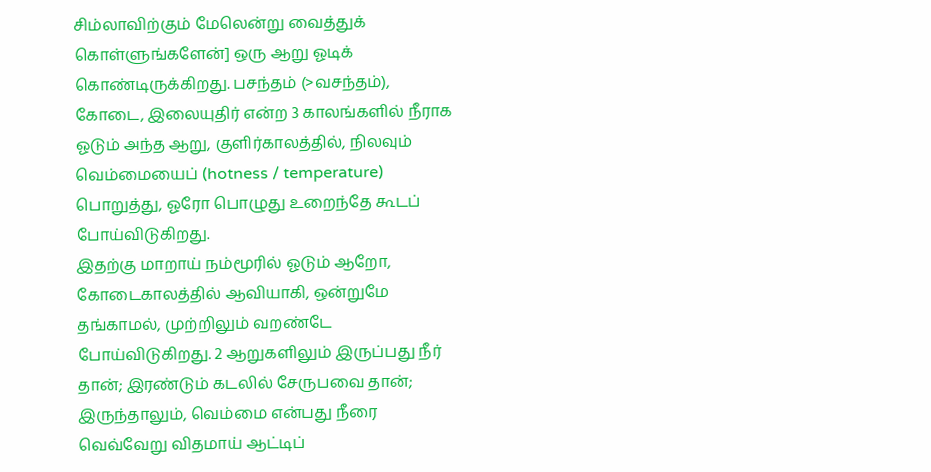சிம்லாவிற்கும் மேலென்று வைத்துக் கொள்ளுங்களேன்] ஒரு ஆறு ஓடிக் கொண்டிருக்கிறது. பசந்தம் (>வசந்தம்), கோடை, இலையுதிர் என்ற 3 காலங்களில் நீராக ஓடும் அந்த ஆறு, குளிர்காலத்தில், நிலவும் வெம்மையைப் (hotness / temperature) பொறுத்து, ஓரோ பொழுது உறைந்தே கூடப் போய்விடுகிறது.
இதற்கு மாறாய் நம்மூரில் ஓடும் ஆறோ, கோடைகாலத்தில் ஆவியாகி, ஒன்றுமே தங்காமல், முற்றிலும் வறண்டே போய்விடுகிறது. 2 ஆறுகளிலும் இருப்பது நீர் தான்; இரண்டும் கடலில் சேருபவை தான்; இருந்தாலும், வெம்மை என்பது நீரை வெவ்வேறு விதமாய் ஆட்டிப்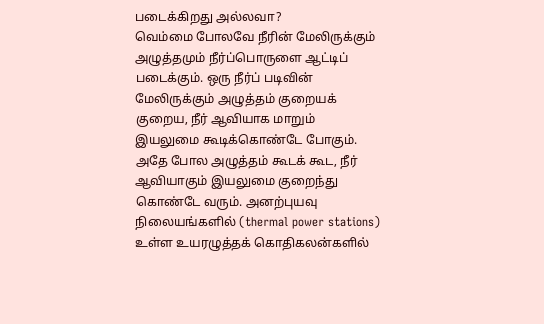படைக்கிறது அல்லவா?
வெம்மை போலவே நீரின் மேலிருக்கும் அழுத்தமும் நீர்ப்பொருளை ஆட்டிப் படைக்கும். ஒரு நீர்ப் படிவின் மேலிருக்கும் அழுத்தம் குறையக் குறைய, நீர் ஆவியாக மாறும் இயலுமை கூடிக்கொண்டே போகும். அதே போல அழுத்தம் கூடக் கூட, நீர் ஆவியாகும் இயலுமை குறைந்து கொண்டே வரும். அனற்புயவு நிலையங்களில் (thermal power stations) உள்ள உயரழுத்தக் கொதிகலன்களில்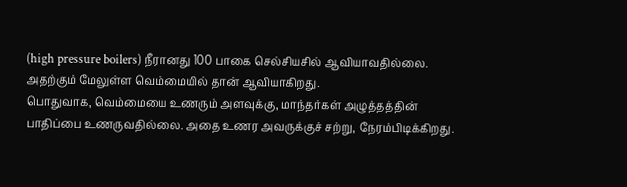(high pressure boilers) நீரானது 100 பாகை செல்சியசில் ஆவியாவதில்லை. அதற்கும் மேலுள்ள வெம்மையில் தான் ஆவியாகிறது.
பொதுவாக, வெம்மையை உணரும் அளவுக்கு, மாந்தர்கள் அழுத்தத்தின் பாதிப்பை உணருவதில்லை. அதை உணர அவருக்குச் சற்று, நேரம்பிடிக்கிறது.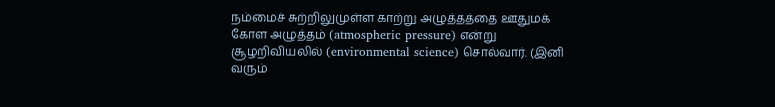நம்மைச் சுற்றிலுமுள்ள காற்று அழுத்தத்தை ஊதுமக் கோள அழுத்தம் (atmospheric pressure) என்று சூழறிவியலில் (environmental science) சொல்வார். (இனி வரும்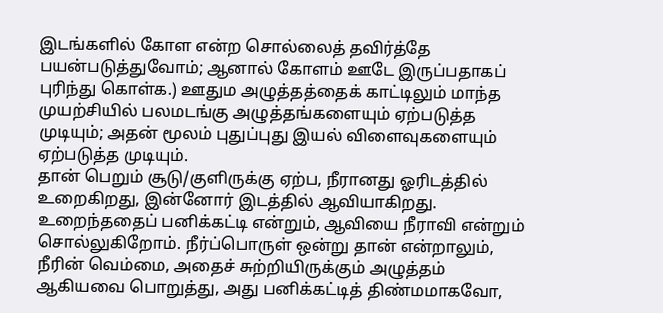இடங்களில் கோள என்ற சொல்லைத் தவிர்த்தே பயன்படுத்துவோம்; ஆனால் கோளம் ஊடே இருப்பதாகப் புரிந்து கொள்க.) ஊதும அழுத்தத்தைக் காட்டிலும் மாந்த முயற்சியில் பலமடங்கு அழுத்தங்களையும் ஏற்படுத்த முடியும்; அதன் மூலம் புதுப்புது இயல் விளைவுகளையும் ஏற்படுத்த முடியும்.
தான் பெறும் சூடு/குளிருக்கு ஏற்ப, நீரானது ஓரிடத்தில் உறைகிறது, இன்னோர் இடத்தில் ஆவியாகிறது. உறைந்ததைப் பனிக்கட்டி என்றும், ஆவியை நீராவி என்றும் சொல்லுகிறோம். நீர்ப்பொருள் ஒன்று தான் என்றாலும், நீரின் வெம்மை, அதைச் சுற்றியிருக்கும் அழுத்தம் ஆகியவை பொறுத்து, அது பனிக்கட்டித் திண்மமாகவோ,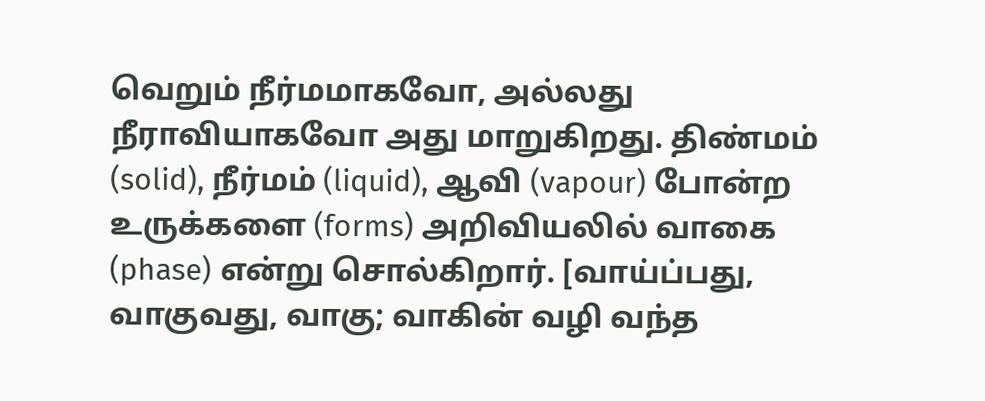வெறும் நீர்மமாகவோ, அல்லது நீராவியாகவோ அது மாறுகிறது. திண்மம் (solid), நீர்மம் (liquid), ஆவி (vapour) போன்ற உருக்களை (forms) அறிவியலில் வாகை (phase) என்று சொல்கிறார். [வாய்ப்பது, வாகுவது, வாகு; வாகின் வழி வந்த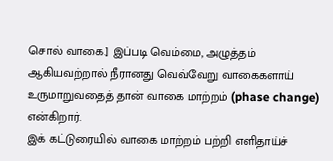சொல் வாகை.] இப்படி வெம்மை, அழுத்தம் ஆகியவற்றால் நீரானது வெவ்வேறு வாகைகளாய் உருமாறுவதைத் தான் வாகை மாற்றம் (phase change) என்கிறார்.
இக் கட்டுரையில் வாகை மாற்றம் பற்றி எளிதாய்ச்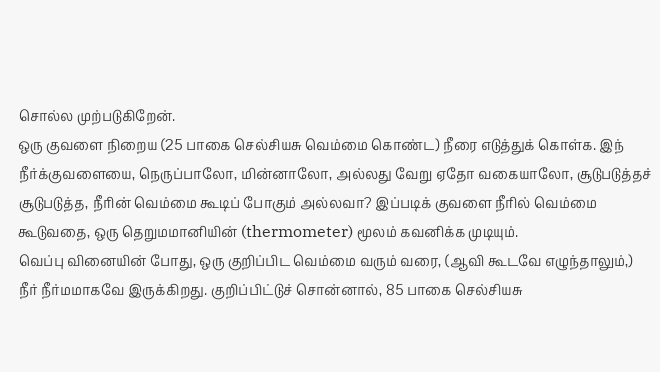சொல்ல முற்படுகிறேன்.
ஒரு குவளை நிறைய (25 பாகை செல்சியசு வெம்மை கொண்ட) நீரை எடுத்துக் கொள்க. இந் நீர்க்குவளையை, நெருப்பாலோ, மின்னாலோ, அல்லது வேறு ஏதோ வகையாலோ, சூடுபடுத்தச் சூடுபடுத்த, நீரின் வெம்மை கூடிப் போகும் அல்லவா? இப்படிக் குவளை நீரில் வெம்மை கூடுவதை, ஒரு தெறுமமானியின் (thermometer) மூலம் கவனிக்க முடியும்.
வெப்பு வினையின் போது, ஒரு குறிப்பிட வெம்மை வரும் வரை, (ஆவி கூடவே எழுந்தாலும்,) நீர் நீர்மமாகவே இருக்கிறது. குறிப்பிட்டுச் சொன்னால், 85 பாகை செல்சியசு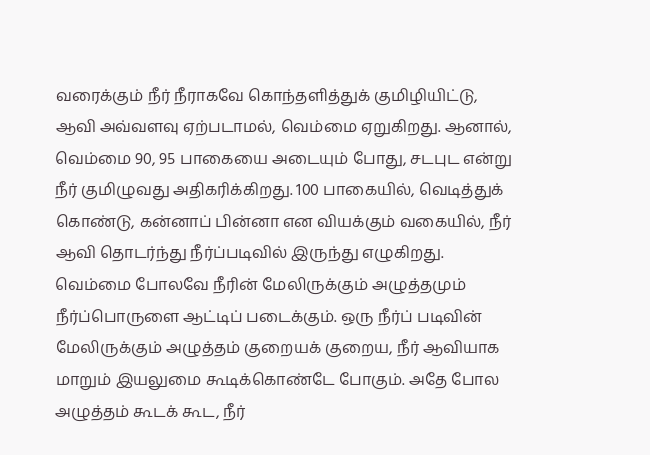வரைக்கும் நீர் நீராகவே கொந்தளித்துக் குமிழியிட்டு, ஆவி அவ்வளவு ஏற்படாமல், வெம்மை ஏறுகிறது. ஆனால், வெம்மை 90, 95 பாகையை அடையும் போது, சடபுட என்று நீர் குமிழுவது அதிகரிக்கிறது. 100 பாகையில், வெடித்துக் கொண்டு, கன்னாப் பின்னா என வியக்கும் வகையில், நீர் ஆவி தொடர்ந்து நீர்ப்படிவில் இருந்து எழுகிறது.
வெம்மை போலவே நீரின் மேலிருக்கும் அழுத்தமும் நீர்ப்பொருளை ஆட்டிப் படைக்கும். ஒரு நீர்ப் படிவின் மேலிருக்கும் அழுத்தம் குறையக் குறைய, நீர் ஆவியாக மாறும் இயலுமை கூடிக்கொண்டே போகும். அதே போல அழுத்தம் கூடக் கூட, நீர்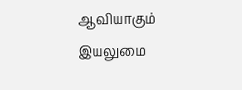ஆவியாகும் இயலுமை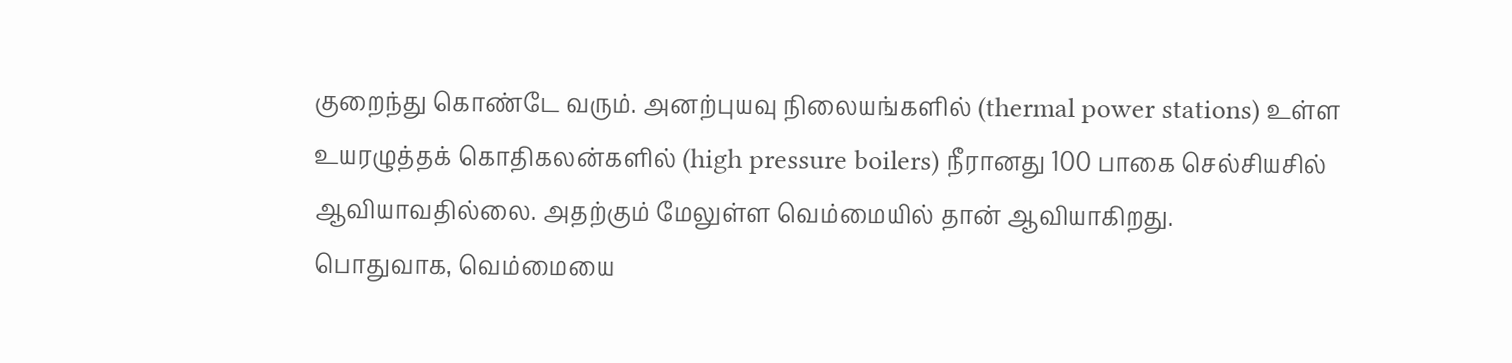குறைந்து கொண்டே வரும். அனற்புயவு நிலையங்களில் (thermal power stations) உள்ள உயரழுத்தக் கொதிகலன்களில் (high pressure boilers) நீரானது 100 பாகை செல்சியசில் ஆவியாவதில்லை. அதற்கும் மேலுள்ள வெம்மையில் தான் ஆவியாகிறது.
பொதுவாக, வெம்மையை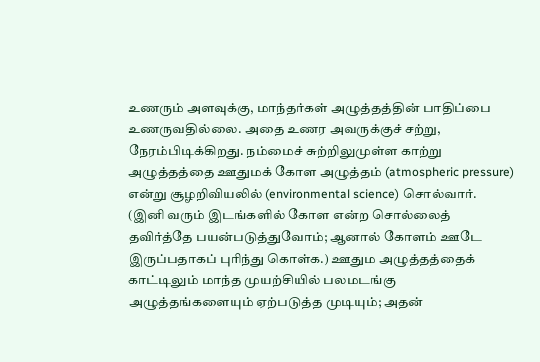உணரும் அளவுக்கு, மாந்தர்கள் அழுத்தத்தின் பாதிப்பை உணருவதில்லை. அதை உணர அவருக்குச் சற்று, நேரம்பிடிக்கிறது. நம்மைச் சுற்றிலுமுள்ள காற்று அழுத்தத்தை ஊதுமக் கோள அழுத்தம் (atmospheric pressure) என்று சூழறிவியலில் (environmental science) சொல்வார். (இனி வரும் இடங்களில் கோள என்ற சொல்லைத் தவிர்த்தே பயன்படுத்துவோம்; ஆனால் கோளம் ஊடே இருப்பதாகப் புரிந்து கொள்க.) ஊதும அழுத்தத்தைக் காட்டிலும் மாந்த முயற்சியில் பலமடங்கு அழுத்தங்களையும் ஏற்படுத்த முடியும்; அதன்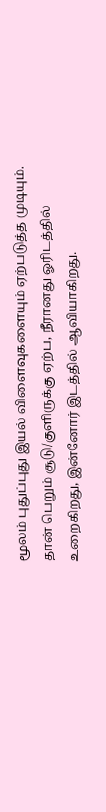மூலம் புதுப்புது இயல் விளைவுகளையும் ஏற்படுத்த முடியும்.
தான் பெறும் சூடு/குளிருக்கு ஏற்ப, நீரானது ஓரிடத்தில் உறைகிறது, இன்னோர் இடத்தில் ஆவியாகிறது.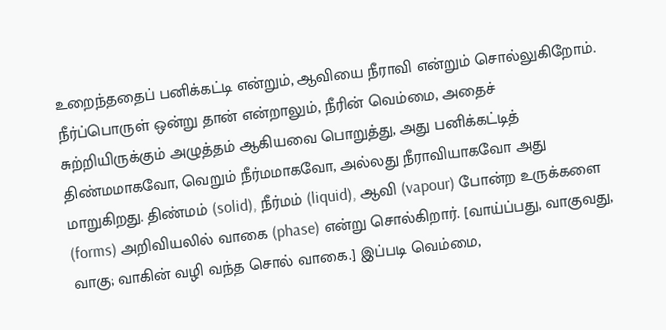உறைந்ததைப் பனிக்கட்டி என்றும், ஆவியை நீராவி என்றும் சொல்லுகிறோம். நீர்ப்பொருள் ஒன்று தான் என்றாலும், நீரின் வெம்மை, அதைச் சுற்றியிருக்கும் அழுத்தம் ஆகியவை பொறுத்து, அது பனிக்கட்டித் திண்மமாகவோ, வெறும் நீர்மமாகவோ, அல்லது நீராவியாகவோ அது மாறுகிறது. திண்மம் (solid), நீர்மம் (liquid), ஆவி (vapour) போன்ற உருக்களை (forms) அறிவியலில் வாகை (phase) என்று சொல்கிறார். [வாய்ப்பது, வாகுவது, வாகு; வாகின் வழி வந்த சொல் வாகை.] இப்படி வெம்மை,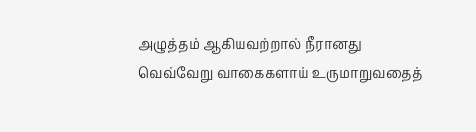அழுத்தம் ஆகியவற்றால் நீரானது வெவ்வேறு வாகைகளாய் உருமாறுவதைத்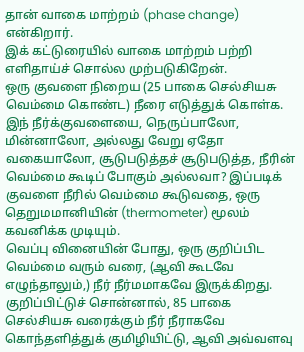தான் வாகை மாற்றம் (phase change) என்கிறார்.
இக் கட்டுரையில் வாகை மாற்றம் பற்றி எளிதாய்ச் சொல்ல முற்படுகிறேன்.
ஒரு குவளை நிறைய (25 பாகை செல்சியசு வெம்மை கொண்ட) நீரை எடுத்துக் கொள்க. இந் நீர்க்குவளையை, நெருப்பாலோ, மின்னாலோ, அல்லது வேறு ஏதோ வகையாலோ, சூடுபடுத்தச் சூடுபடுத்த, நீரின் வெம்மை கூடிப் போகும் அல்லவா? இப்படிக் குவளை நீரில் வெம்மை கூடுவதை, ஒரு தெறுமமானியின் (thermometer) மூலம் கவனிக்க முடியும்.
வெப்பு வினையின் போது, ஒரு குறிப்பிட வெம்மை வரும் வரை, (ஆவி கூடவே எழுந்தாலும்,) நீர் நீர்மமாகவே இருக்கிறது. குறிப்பிட்டுச் சொன்னால், 85 பாகை செல்சியசு வரைக்கும் நீர் நீராகவே கொந்தளித்துக் குமிழியிட்டு, ஆவி அவ்வளவு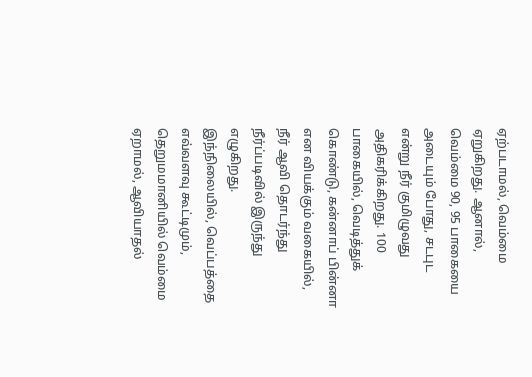ஏற்படாமல், வெம்மை ஏறுகிறது. ஆனால், வெம்மை 90, 95 பாகையை அடையும் போது, சடபுட என்று நீர் குமிழுவது அதிகரிக்கிறது. 100 பாகையில், வெடித்துக் கொண்டு, கன்னாப் பின்னா என வியக்கும் வகையில், நீர் ஆவி தொடர்ந்து நீர்ப்படிவில் இருந்து எழுகிறது.
இந்நிலையில், வெப்பத்தை எவ்வளவு கூட்டிமும், தெறுமமானியில் வெம்மை ஏறாமல், ஆவியாதல்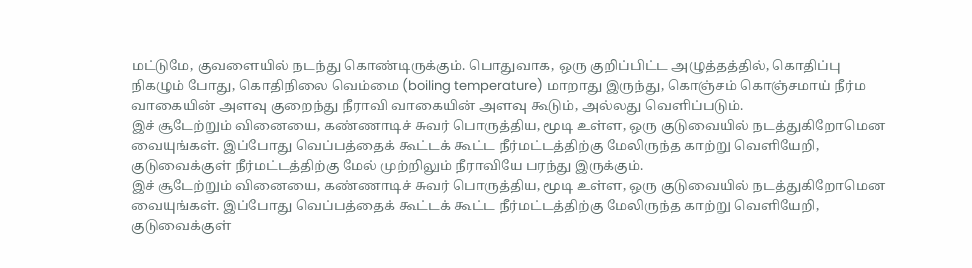மட்டுமே, குவளையில் நடந்து கொண்டிருக்கும். பொதுவாக, ஒரு குறிப்பிட்ட அழுத்தத்தில், கொதிப்பு நிகழும் போது, கொதிநிலை வெம்மை (boiling temperature) மாறாது இருந்து, கொஞ்சம் கொஞ்சமாய் நீர்ம வாகையின் அளவு குறைந்து நீராவி வாகையின் அளவு கூடும், அல்லது வெளிப்படும்.
இச் சூடேற்றும் வினையை, கண்ணாடிச் சுவர் பொருத்திய, மூடி உள்ள, ஒரு குடுவையில் நடத்துகிறோமென வையுங்கள். இப்போது வெப்பத்தைக் கூட்டக் கூட்ட நீர்மட்டத்திற்கு மேலிருந்த காற்று வெளியேறி, குடுவைக்குள் நீர்மட்டத்திற்கு மேல் முற்றிலும் நீராவியே பரந்து இருக்கும்.
இச் சூடேற்றும் வினையை, கண்ணாடிச் சுவர் பொருத்திய, மூடி உள்ள, ஒரு குடுவையில் நடத்துகிறோமென வையுங்கள். இப்போது வெப்பத்தைக் கூட்டக் கூட்ட நீர்மட்டத்திற்கு மேலிருந்த காற்று வெளியேறி, குடுவைக்குள்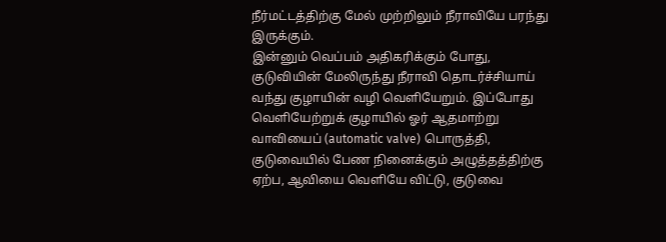நீர்மட்டத்திற்கு மேல் முற்றிலும் நீராவியே பரந்து இருக்கும்.
இன்னும் வெப்பம் அதிகரிக்கும் போது, குடுவியின் மேலிருந்து நீராவி தொடர்ச்சியாய் வந்து குழாயின் வழி வெளியேறும். இப்போது வெளியேற்றுக் குழாயில் ஓர் ஆதமாற்று வாவியைப் (automatic valve) பொருத்தி, குடுவையில் பேண நினைக்கும் அழுத்தத்திற்கு ஏற்ப, ஆவியை வெளியே விட்டு, குடுவை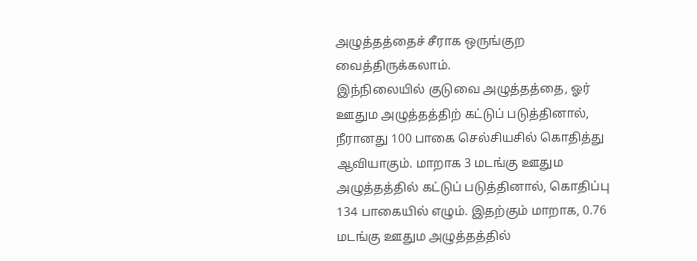அழுத்தத்தைச் சீராக ஒருங்குற வைத்திருக்கலாம்.
இந்நிலையில் குடுவை அழுத்தத்தை, ஓர் ஊதும அழுத்தத்திற் கட்டுப் படுத்தினால், நீரானது 100 பாகை செல்சியசில் கொதித்து ஆவியாகும். மாறாக 3 மடங்கு ஊதும அழுத்தத்தில் கட்டுப் படுத்தினால், கொதிப்பு 134 பாகையில் எழும். இதற்கும் மாறாக, 0.76 மடங்கு ஊதும அழுத்தத்தில்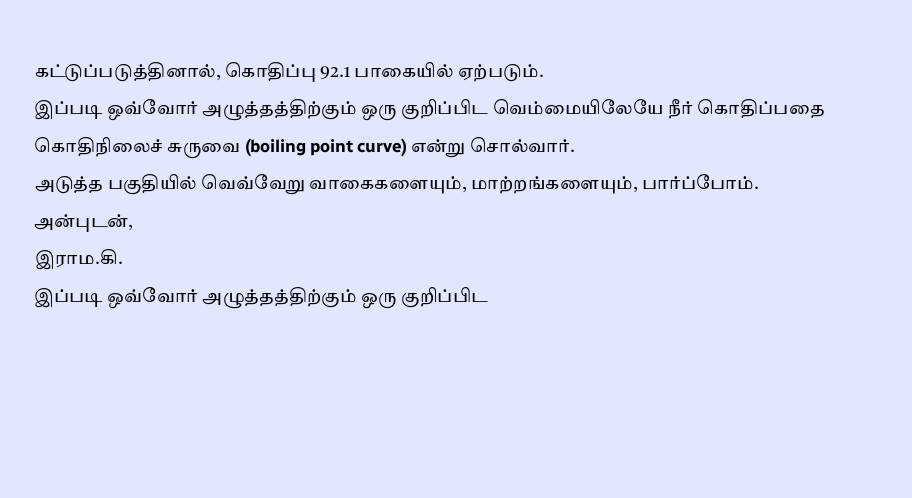கட்டுப்படுத்தினால், கொதிப்பு 92.1 பாகையில் ஏற்படும்.
இப்படி ஒவ்வோர் அழுத்தத்திற்கும் ஒரு குறிப்பிட வெம்மையிலேயே நீர் கொதிப்பதை கொதிநிலைச் சுருவை (boiling point curve) என்று சொல்வார்.
அடுத்த பகுதியில் வெவ்வேறு வாகைகளையும், மாற்றங்களையும், பார்ப்போம்.
அன்புடன்,
இராம.கி.
இப்படி ஒவ்வோர் அழுத்தத்திற்கும் ஒரு குறிப்பிட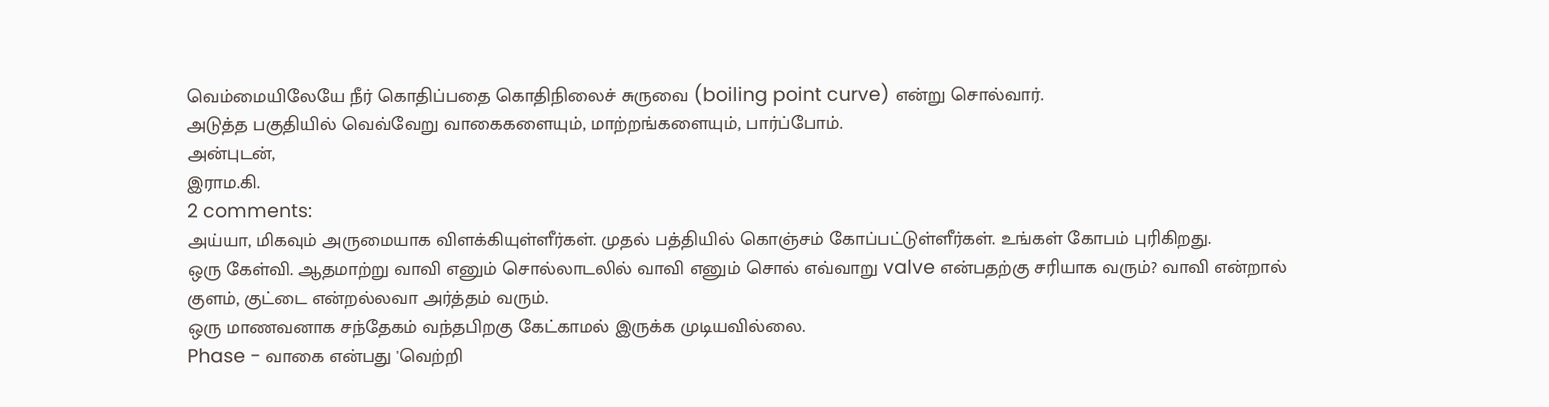வெம்மையிலேயே நீர் கொதிப்பதை கொதிநிலைச் சுருவை (boiling point curve) என்று சொல்வார்.
அடுத்த பகுதியில் வெவ்வேறு வாகைகளையும், மாற்றங்களையும், பார்ப்போம்.
அன்புடன்,
இராம.கி.
2 comments:
அய்யா, மிகவும் அருமையாக விளக்கியுள்ளீர்கள். முதல் பத்தியில் கொஞ்சம் கோப்பட்டுள்ளீர்கள். உங்கள் கோபம் புரிகிறது.
ஒரு கேள்வி. ஆதமாற்று வாவி எனும் சொல்லாடலில் வாவி எனும் சொல் எவ்வாறு valve என்பதற்கு சரியாக வரும்? வாவி என்றால் குளம், குட்டை என்றல்லவா அர்த்தம் வரும்.
ஒரு மாணவனாக சந்தேகம் வந்தபிறகு கேட்காமல் இருக்க முடியவில்லை.
Phase - வாகை என்பது 'வெற்றி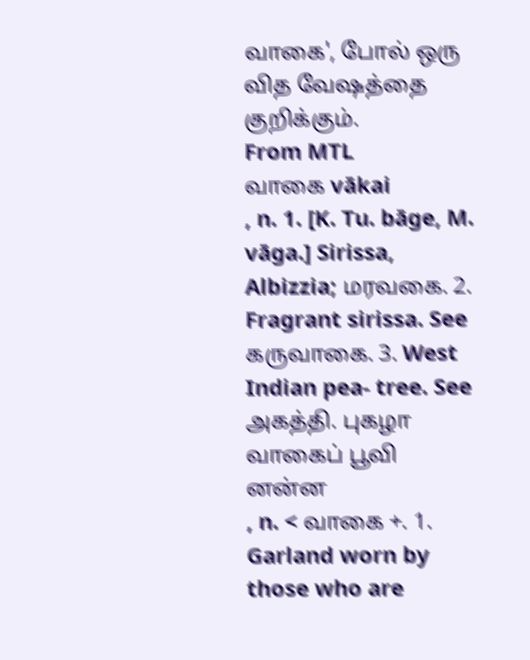வாகை', போல் ஒரு வித வேஷத்தை குறிக்கும்.
From MTL
வாகை vākai
, n. 1. [K. Tu. bāge, M. vāga.] Sirissa, Albizzia; மரவகை. 2. Fragrant sirissa. See கருவாகை. 3. West Indian pea- tree. See அகத்தி. புகழா வாகைப் பூவி னன்ன
, n. < வாகை +. 1. Garland worn by those who are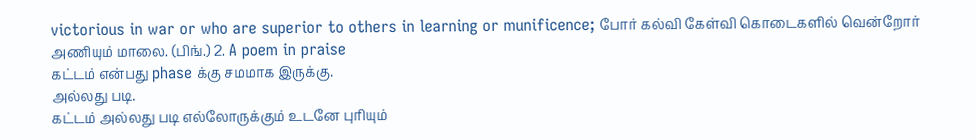victorious in war or who are superior to others in learning or munificence; போர் கல்வி கேள்வி கொடைகளில் வென்றோர் அணியும் மாலை. (பிங்.) 2. A poem in praise
கட்டம் என்பது phase க்கு சமமாக இருக்கு.
அல்லது படி.
கட்டம் அல்லது படி எல்லோருக்கும் உடனே புரியும்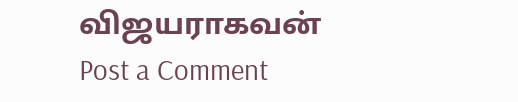விஜயராகவன்
Post a Comment